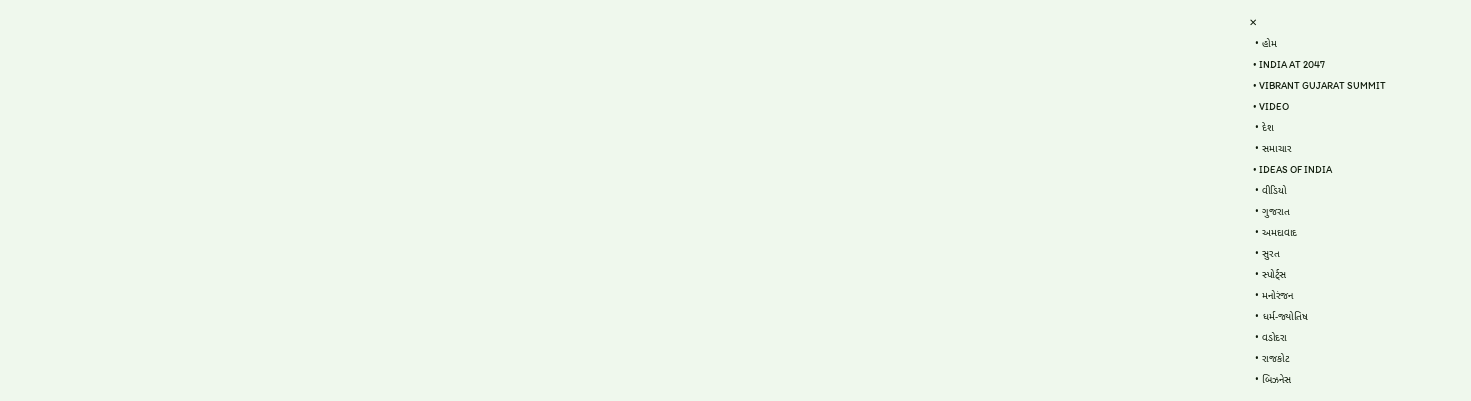✕
  • હોમ
  • INDIA AT 2047
  • VIBRANT GUJARAT SUMMIT
  • VIDEO
  • દેશ
  • સમાચાર
  • IDEAS OF INDIA
  • વીડિયો
  • ગુજરાત
  • અમદાવાદ
  • સુરત
  • સ્પોર્ટ્સ
  • મનોરંજન
  • ધર્મ-જ્યોતિષ
  • વડોદરા
  • રાજકોટ
  • બિઝનેસ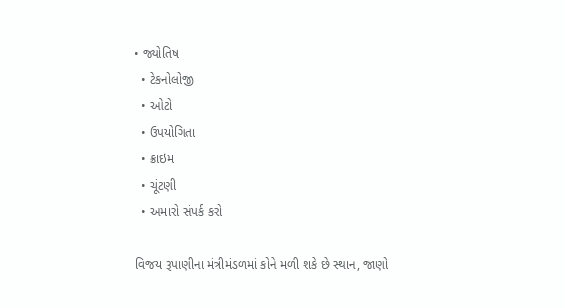• જ્યોતિષ
  • ટેકનોલોજી
  • ઓટો
  • ઉપયોગિતા
  • ક્રાઇમ
  • ચૂંટણી
  • અમારો સંપર્ક કરો

વિજય રૂપાણીના મંત્રીમંડળમાં કોને મળી શકે છે સ્થાન, જાણો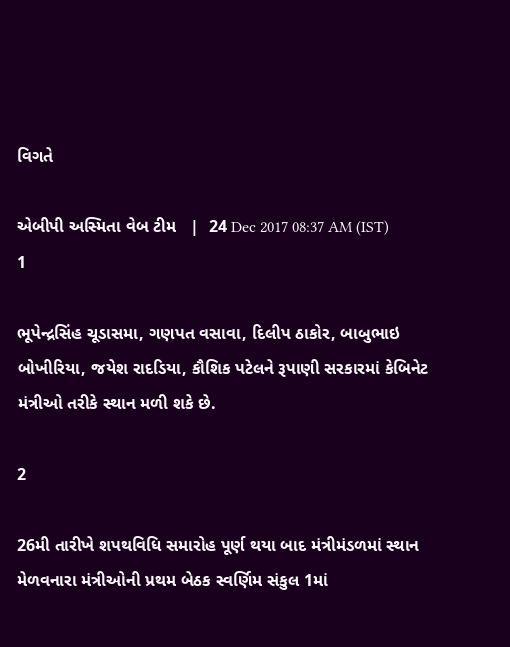વિગતે

એબીપી અસ્મિતા વેબ ટીમ   |  24 Dec 2017 08:37 AM (IST)
1

ભૂપેન્દ્રસિંહ ચૂડાસમા, ગણપત વસાવા, દિલીપ ઠાકોર, બાબુભાઇ બોખીરિયા, જયેશ રાદડિયા, કૌશિક પટેલને રૂપાણી સરકારમાં કેબિનેટ મંત્રીઓ તરીકે સ્થાન મળી શકે છે.

2

26મી તારીખે શપથવિધિ સમારોહ પૂર્ણ થયા બાદ મંત્રીમંડળમાં સ્થાન મેળવનારા મંત્રીઓની પ્રથમ બેઠક સ્વર્ણિમ સંકુલ 1માં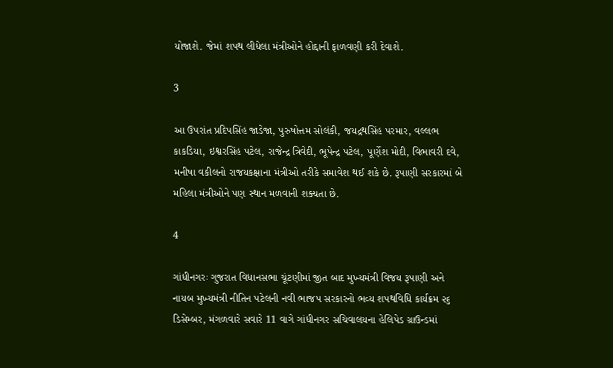યોજાશે. જેમાં શપથ લીધેલા મંત્રીઓને હોદ્દાની ફાળવણી કરી દેવાશે.

3

આ ઉપરાંત પ્રદિપસિંહ જાડેજા, પુરુષોત્તમ સોલંકી, જયદ્રથસિંહ પરમાર, વલ્લભ કાકડિયા, ઇશ્વરસિંહ પટેલ, રાજેન્દ્ર ત્રિવેદી, ભૂપેન્દ્ર પટેલ, પૂર્ણેશ મોદી, વિભાવરી દવે, મનીષા વકીલનો રાજયકક્ષાના મંત્રીઓ તરીકે સમાવેશ થઈ શકે છે. રૂપાણી સરકારમાં બે મહિલા મંત્રીઓને પણ સ્થાન મળવાની શક્યતા છે.

4

ગાંધીનગરઃ ગુજરાત વિધાનસભા ચૂંટણીમાં જીત બાદ મુખ્યમંત્રી વિજય રૂપાણી અને નાયબ મુખ્યમંત્રી નીતિન પટેલની નવી ભાજપ સરકારનો ભવ્ય શપથવિધિ કાર્યક્રમ ૨૬ ડિસેમ્બર, મંગળવારે સવારે 11 વાગે ગાંધીનગર સચિવાલયના હેલિપેડ ગ્રાઉન્ડમાં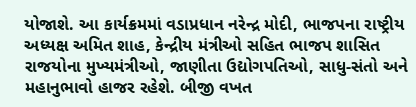યોજાશે. આ કાર્યક્રમમાં વડાપ્રધાન નરેન્દ્ર મોદી, ભાજપના રાષ્ટ્રીય અધ્યક્ષ અમિત શાહ, કેન્દ્રીય મંત્રીઓ સહિત ભાજપ શાસિત રાજયોના મુખ્યમંત્રીઓ, જાણીતા ઉદ્યોગપતિઓ, સાધુ-સંતો અને મહાનુભાવો હાજર રહેશે. બીજી વખત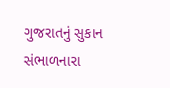ગુજરાતનું સુકાન સંભાળનારા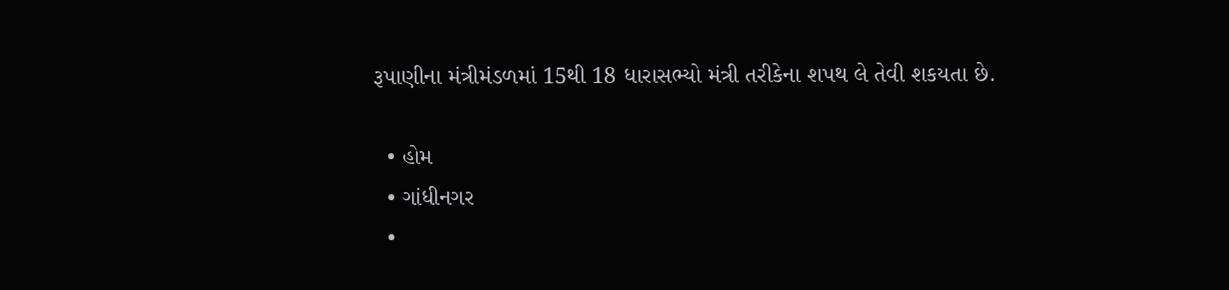રૂપાણીના મંત્રીમંડળમાં 15થી 18 ધારાસભ્યો મંત્રી તરીકેના શપથ લે તેવી શકયતા છે.

  • હોમ
  • ગાંધીનગર
  •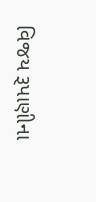વિજય રૂપાણીના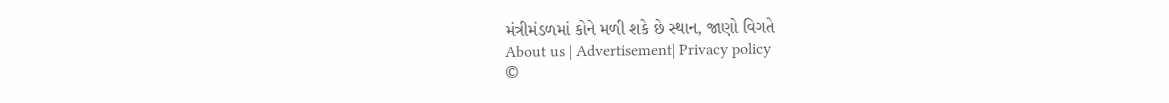મંત્રીમંડળમાં કોને મળી શકે છે સ્થાન, જાણો વિગતે
About us | Advertisement| Privacy policy
©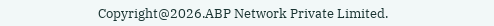Copyright@2026.ABP Network Private Limited.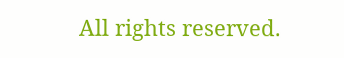All rights reserved.